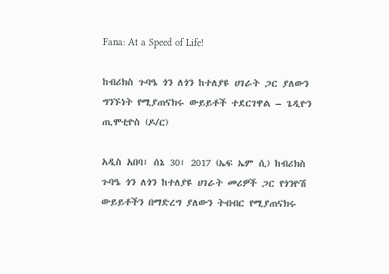Fana: At a Speed of Life!

ከብሪክስ ጉባዔ ጎን ለጎን ከተለያዩ ሀገራት ጋር ያለውን ግንኙነት የሚያጠናክሩ ውይይቶች ተደርገዋል – ጌዲዮን ጢሞቲዮስ (ዶ/ር)

አዲስ አበባ፣ ሰኔ 30፣ 2017 (ኤፍ ኤም ሲ) ከብሪክስ ጉባዔ ጎን ለጎን ከተለያዩ ሀገራት መሪዎች ጋር የጎንዮሽ ውይይቶችን በማድረግ ያለውን ትብብር የሚያጠናክሩ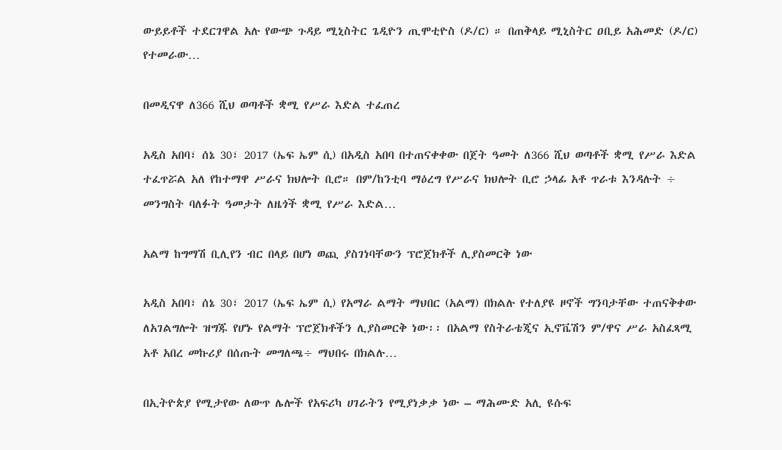ውይይቶች ተደርገዋል አሉ የውጭ ጉዳይ ሚኒስትር ጌዲዮን ጢሞቲዮስ (ዶ/ር) ። በጠቅላይ ሚኒስትር ዐቢይ አሕመድ (ዶ/ር) የተመራው…

በመዲናዋ ለ366 ሺህ ወጣቶች ቋሚ የሥራ እድል ተፈጠረ

አዲስ አበባ፣ ሰኔ 30፣ 2017 (ኤፍ ኤም ሲ) በአዲስ አበባ በተጠናቀቀው በጀት ዓመት ለ366 ሺህ ወጣቶች ቋሚ የሥራ እድል ተፈጥሯል አለ የከተማዋ ሥራና ክህሎት ቢሮ። በም/ከንቲባ ማዕረግ የሥራና ክህሎት ቢሮ ኃላፊ አቶ ጥራቱ እንዳሉት ÷ መንግስት ባለፉት ዓመታት ለዜጎች ቋሚ የሥራ እድል…

አልማ ከግማሽ ቢሊየን ብር በላይ በሆነ ወጪ ያስገነባቸውን ፕሮጀክቶች ሊያስመርቅ ነው

አዲስ አበባ፣ ሰኔ 30፣ 2017 (ኤፍ ኤም ሲ) የአማራ ልማት ማህበር (አልማ) በክልሉ የተለያዩ ዞኖች ግንባታቸው ተጠናቅቀው ለአገልግሎት ዝግጁ የሆኑ የልማት ፕሮጀክቶችን ሊያስመርቅ ነው፡፡ በአልማ የስትራቴጂና ኢኖቬሽን ም/ዋና ሥራ አስፈጻሚ አቶ አበረ መኩሪያ በሰጡት መግለጫ÷ ማህበሩ በክልሉ…

በኢትዮጵያ የሚታየው ለውጥ ሌሎች የአፍሪካ ሀገራትን የሚያነቃቃ ነው – ማሕሙድ አሊ ዩሱፍ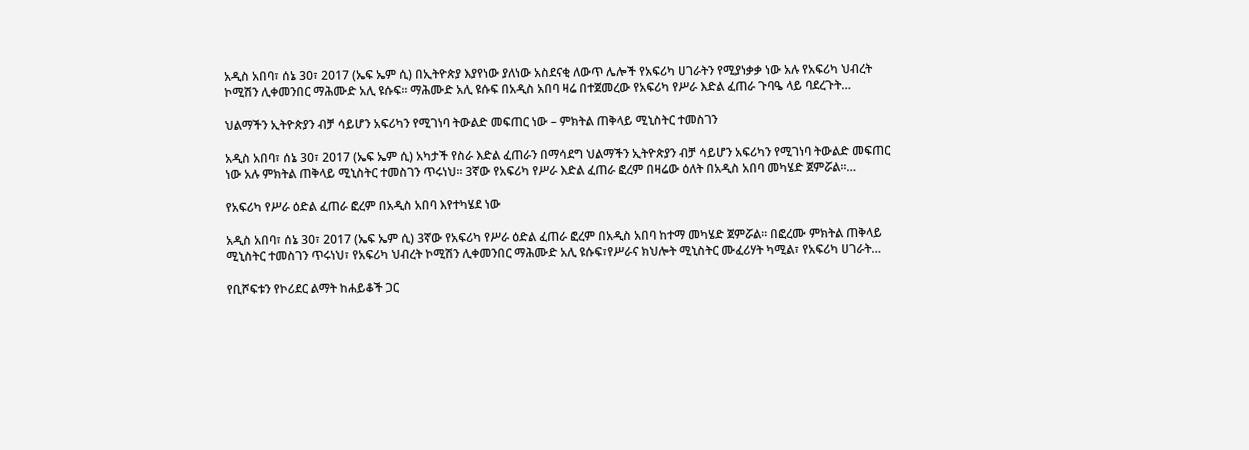አዲስ አበባ፣ ሰኔ 30፣ 2017 (ኤፍ ኤም ሲ) በኢትዮጵያ እያየነው ያለነው አስደናቂ ለውጥ ሌሎች የአፍሪካ ሀገራትን የሚያነቃቃ ነው አሉ የአፍሪካ ህብረት ኮሚሽን ሊቀመንበር ማሕሙድ አሊ ዩሱፍ፡፡ ማሕሙድ አሊ ዩሱፍ በአዲስ አበባ ዛሬ በተጀመረው የአፍሪካ የሥራ እድል ፈጠራ ጉባዔ ላይ ባደረጉት…

ህልማችን ኢትዮጵያን ብቻ ሳይሆን አፍሪካን የሚገነባ ትውልድ መፍጠር ነው – ምክትል ጠቅላይ ሚኒስትር ተመስገን

አዲስ አበባ፣ ሰኔ 30፣ 2017 (ኤፍ ኤም ሲ) አካታች የስራ እድል ፈጠራን በማሳደግ ህልማችን ኢትዮጵያን ብቻ ሳይሆን አፍሪካን የሚገነባ ትውልድ መፍጠር ነው አሉ ምክትል ጠቅላይ ሚኒስትር ተመስገን ጥሩነህ። 3ኛው የአፍሪካ የሥራ እድል ፈጠራ ፎረም በዛሬው ዕለት በአዲስ አበባ መካሄድ ጀምሯል።…

የአፍሪካ የሥራ ዕድል ፈጠራ ፎረም በአዲስ አበባ እየተካሄደ ነው

አዲስ አበባ፣ ሰኔ 30፣ 2017 (ኤፍ ኤም ሲ) 3ኛው የአፍሪካ የሥራ ዕድል ፈጠራ ፎረም በአዲስ አበባ ከተማ መካሄድ ጀምሯል። በፎረሙ ምክትል ጠቅላይ ሚኒስትር ተመስገን ጥሩነህ፣ የአፍሪካ ህብረት ኮሚሽን ሊቀመንበር ማሕሙድ አሊ ዩሱፍ፣የሥራና ክህሎት ሚኒስትር ሙፈሪሃት ካሚል፣ የአፍሪካ ሀገራት…

የቢሾፍቱን የኮሪደር ልማት ከሐይቆች ጋር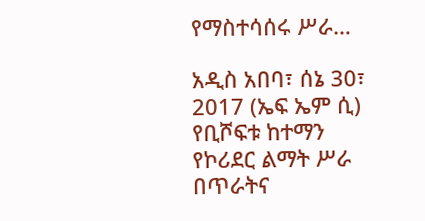የማስተሳሰሩ ሥራ…

አዲስ አበባ፣ ሰኔ 30፣ 2017 (ኤፍ ኤም ሲ) የቢሾፍቱ ከተማን የኮሪደር ልማት ሥራ በጥራትና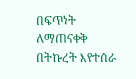በፍጥነት ለማጠናቀቅ በትኩረት እየተሰራ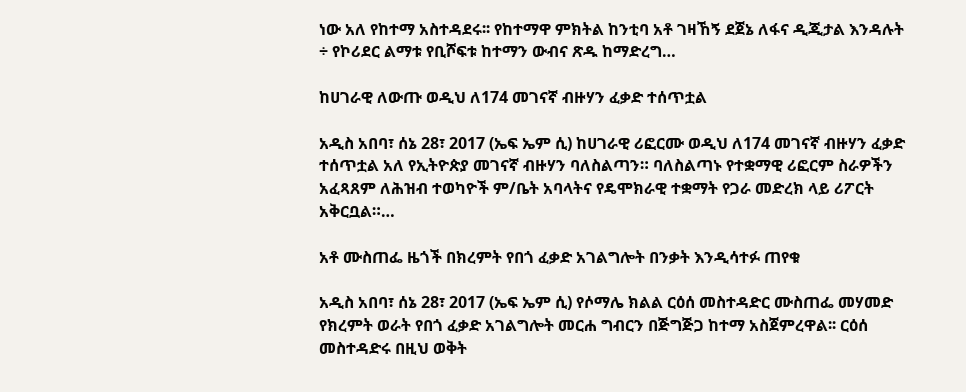ነው አለ የከተማ አስተዳደሩ፡፡ የከተማዋ ምክትል ከንቲባ አቶ ገዛኸኝ ደጀኔ ለፋና ዲጂታል እንዳሉት ÷ የኮሪደር ልማቱ የቢሾፍቱ ከተማን ውብና ጽዱ ከማድረግ…

ከሀገራዊ ለውጡ ወዲህ ለ174 መገናኛ ብዙሃን ፈቃድ ተሰጥቷል

አዲስ አበባ፣ ሰኔ 28፣ 2017 (ኤፍ ኤም ሲ) ከሀገራዊ ሪፎርሙ ወዲህ ለ174 መገናኛ ብዙሃን ፈቃድ ተሰጥቷል አለ የኢትዮጵያ መገናኛ ብዙሃን ባለስልጣን። ባለስልጣኑ የተቋማዊ ሪፎርም ስራዎችን አፈጻጸም ለሕዝብ ተወካዮች ም/ቤት አባላትና የዴሞክራዊ ተቋማት የጋራ መድረክ ላይ ሪፖርት አቅርቧል።…

አቶ ሙስጠፌ ዜጎች በክረምት የበጎ ፈቃድ አገልግሎት በንቃት እንዲሳተፉ ጠየቁ

አዲስ አበባ፣ ሰኔ 28፣ 2017 (ኤፍ ኤም ሲ) የሶማሌ ክልል ርዕሰ መስተዳድር ሙስጠፌ መሃመድ የክረምት ወራት የበጎ ፈቃድ አገልግሎት መርሐ ግብርን በጅግጅጋ ከተማ አስጀምረዋል፡፡ ርዕሰ መስተዳድሩ በዚህ ወቅት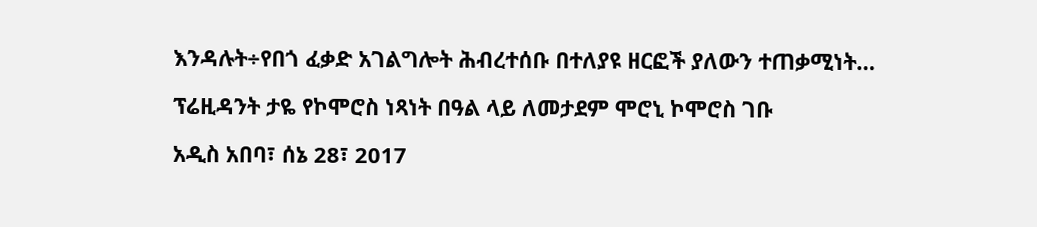እንዳሉት÷የበጎ ፈቃድ አገልግሎት ሕብረተሰቡ በተለያዩ ዘርፎች ያለውን ተጠቃሚነት…

ፕሬዚዳንት ታዬ የኮሞሮስ ነጻነት በዓል ላይ ለመታደም ሞሮኒ ኮሞሮስ ገቡ

አዲስ አበባ፣ ሰኔ 28፣ 2017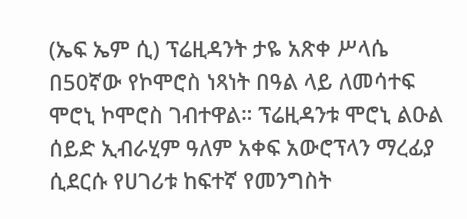(ኤፍ ኤም ሲ) ፕሬዚዳንት ታዬ አጽቀ ሥላሴ በ50ኛው የኮሞሮስ ነጻነት በዓል ላይ ለመሳተፍ ሞሮኒ ኮሞሮስ ገብተዋል። ፕሬዚዳንቱ ሞሮኒ ልዑል ሰይድ ኢብራሂም ዓለም አቀፍ አውሮፕላን ማረፊያ ሲደርሱ የሀገሪቱ ከፍተኛ የመንግስት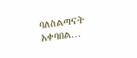ባለስልጣናት አቀባበል…